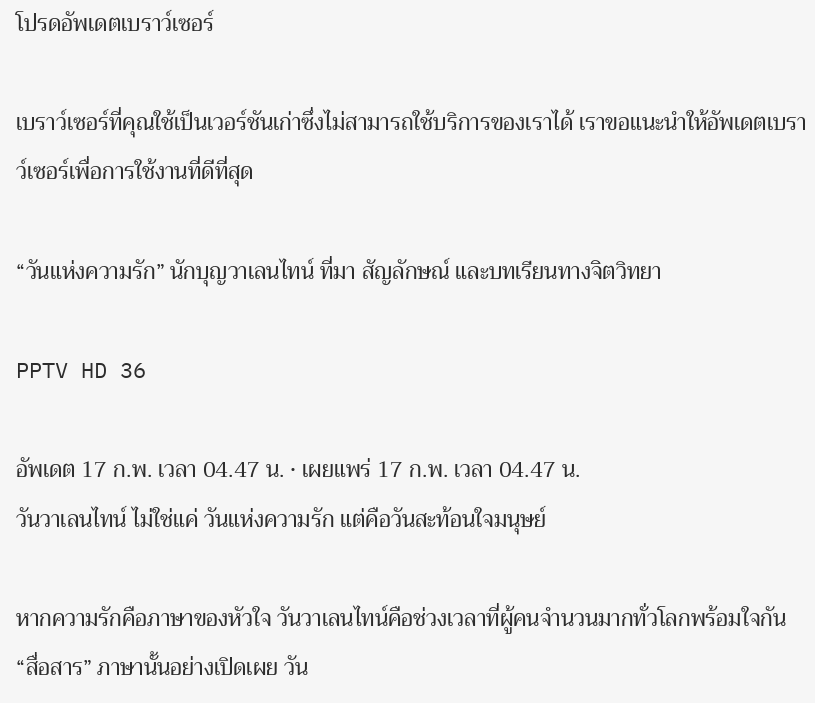โปรดอัพเดตเบราว์เซอร์

เบราว์เซอร์ที่คุณใช้เป็นเวอร์ชันเก่าซึ่งไม่สามารถใช้บริการของเราได้ เราขอแนะนำให้อัพเดตเบราว์เซอร์เพื่อการใช้งานที่ดีที่สุด

“วันแห่งความรัก” นักบุญวาเลนไทน์ ที่มา สัญลักษณ์ และบทเรียนทางจิตวิทยา

PPTV HD 36

อัพเดต 17 ก.พ. เวลา 04.47 น. • เผยแพร่ 17 ก.พ. เวลา 04.47 น.
วันวาเลนไทน์ ไม่ใช่แค่ วันแห่งความรัก แต่คือวันสะท้อนใจมนุษย์

หากความรักคือภาษาของหัวใจ วันวาเลนไทน์คือช่วงเวลาที่ผู้คนจำนวนมากทั่วโลกพร้อมใจกัน “สื่อสาร” ภาษานั้นอย่างเปิดเผย วัน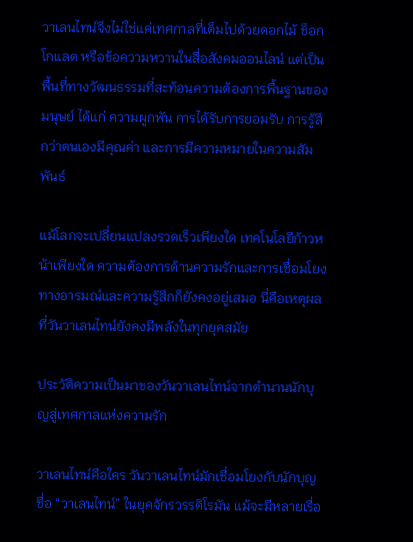วาเลนไทน์จึงไม่ใช่แค่เทศกาลที่เต็มไปด้วยดอกไม้ ช็อกโกแลต หรือข้อความหวานในสื่อสังคมออนไลน์ แต่เป็นพื้นที่ทางวัฒนธรรมที่สะท้อนความต้องการพื้นฐานของมนุษย์ ได้แก่ ความผูกพัน การได้รับการยอมรับ การรู้สึกว่าตนเองมีคุณค่า และการมีความหมายในความสัมพันธ์

แม้โลกจะเปลี่ยนแปลงรวดเร็วเพียงใด เทคโนโลยีก้าวหน้าเพียงใด ความต้องการด้านความรักและการเชื่อมโยงทางอารมณ์และความรู้สึกก็ยังคงอยู่เสมอ นี่คือเหตุผลที่วันวาเลนไทน์ยังคงมีพลังในทุกยุคสมัย

ประวัติความเป็นมาของวันวาเลนไทน์จากตำนานนักบุญสู่เทศกาลแห่งความรัก

วาเลนไทน์คือใคร วันวาเลนไทน์มักเชื่อมโยงกับนักบุญชื่อ “วาเลนไทน์” ในยุคจักรวรรดิโรมัน แม้จะมีหลายเรื่อ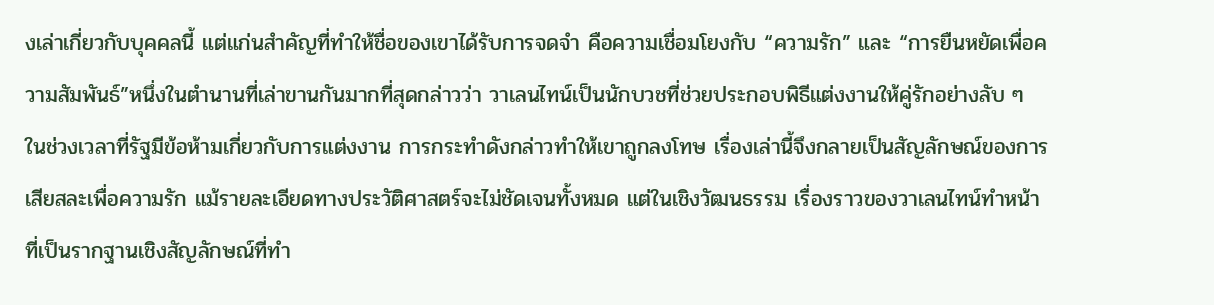งเล่าเกี่ยวกับบุคคลนี้ แต่แก่นสำคัญที่ทำให้ชื่อของเขาได้รับการจดจำ คือความเชื่อมโยงกับ “ความรัก” และ “การยืนหยัดเพื่อความสัมพันธ์”หนึ่งในตำนานที่เล่าขานกันมากที่สุดกล่าวว่า วาเลนไทน์เป็นนักบวชที่ช่วยประกอบพิธีแต่งงานให้คู่รักอย่างลับ ๆ ในช่วงเวลาที่รัฐมีข้อห้ามเกี่ยวกับการแต่งงาน การกระทำดังกล่าวทำให้เขาถูกลงโทษ เรื่องเล่านี้จึงกลายเป็นสัญลักษณ์ของการเสียสละเพื่อความรัก แม้รายละเอียดทางประวัติศาสตร์จะไม่ชัดเจนทั้งหมด แต่ในเชิงวัฒนธรรม เรื่องราวของวาเลนไทน์ทำหน้าที่เป็นรากฐานเชิงสัญลักษณ์ที่ทำ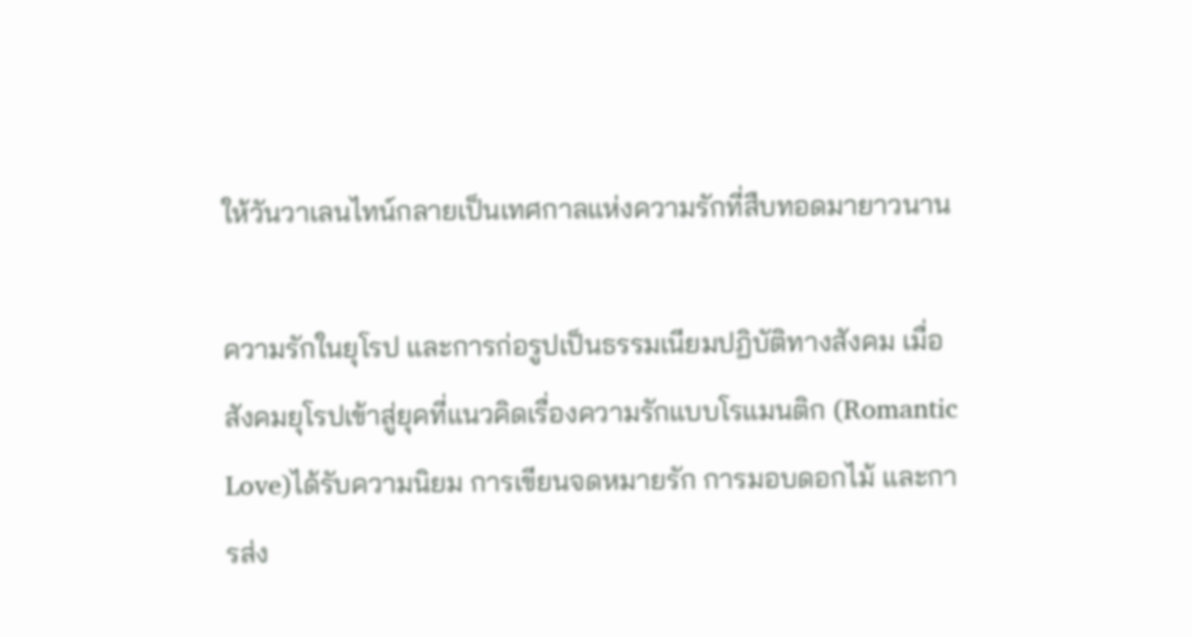ให้วันวาเลนไทน์กลายเป็นเทศกาลแห่งความรักที่สืบทอดมายาวนาน

ความรักในยุโรป และการก่อรูปเป็นธรรมเนียมปฏิบัติทางสังคม เมื่อสังคมยุโรปเข้าสู่ยุคที่แนวคิดเรื่องความรักแบบโรแมนติก (Romantic Love)ได้รับความนิยม การเขียนจดหมายรัก การมอบดอกไม้ และการส่ง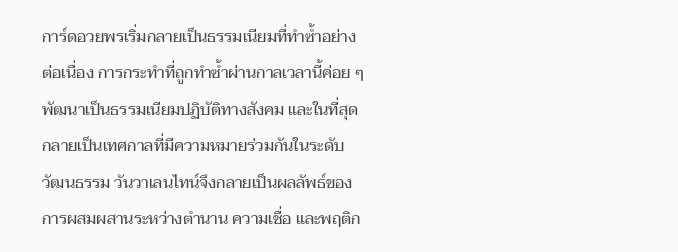การ์ดอวยพรเริ่มกลายเป็นธรรมเนียมที่ทำซ้ำอย่างต่อเนื่อง การกระทำที่ถูกทำซ้ำผ่านกาลเวลานี้ค่อย ๆ พัฒนาเป็นธรรมเนียมปฏิบัติทางสังคม และในที่สุดกลายเป็นเทศกาลที่มีความหมายร่วมกันในระดับวัฒนธรรม วันวาเลนไทน์จึงกลายเป็นผลลัพธ์ของการผสมผสานระหว่างตำนาน ความเชื่อ และพฤติก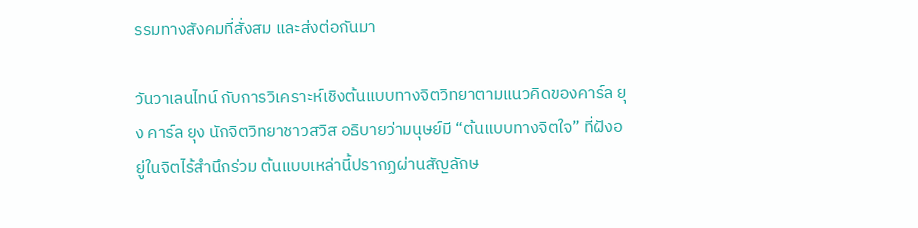รรมทางสังคมที่สั่งสม และส่งต่อกันมา

วันวาเลนไทน์ กับการวิเคราะห์เชิงต้นแบบทางจิตวิทยาตามแนวคิดของคาร์ล ยุง คาร์ล ยุง นักจิตวิทยาชาวสวิส อธิบายว่ามนุษย์มี “ต้นแบบทางจิตใจ” ที่ฝังอยู่ในจิตไร้สำนึกร่วม ต้นแบบเหล่านี้ปรากฏผ่านสัญลักษ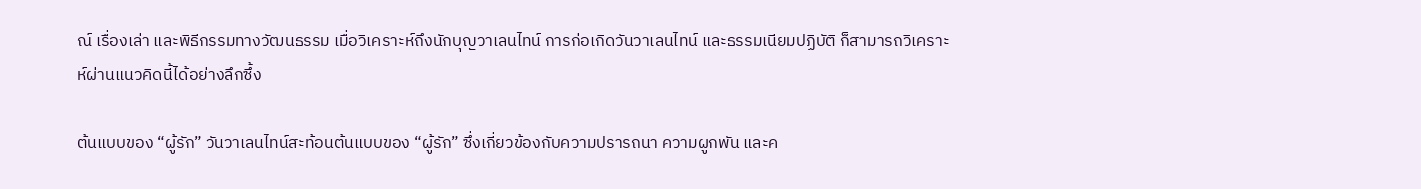ณ์ เรื่องเล่า และพิธีกรรมทางวัฒนธรรม เมื่อวิเคราะห์ถึงนักบุญวาเลนไทน์ การก่อเกิดวันวาเลนไทน์ และธรรมเนียมปฏิบัติ ก็สามารถวิเคราะห์ผ่านแนวคิดนี้ได้อย่างลึกซึ้ง

ต้นแบบของ “ผู้รัก” วันวาเลนไทน์สะท้อนต้นแบบของ “ผู้รัก” ซึ่งเกี่ยวข้องกับความปรารถนา ความผูกพัน และค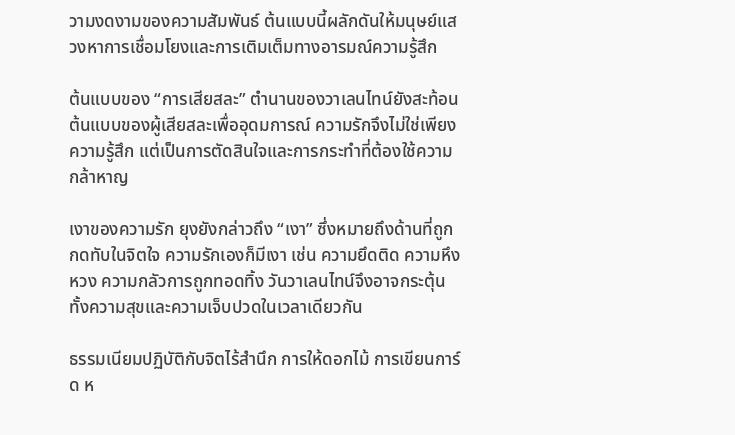วามงดงามของความสัมพันธ์ ต้นแบบนี้ผลักดันให้มนุษย์แสวงหาการเชื่อมโยงและการเติมเต็มทางอารมณ์ความรู้สึก

ต้นแบบของ “การเสียสละ” ตำนานของวาเลนไทน์ยังสะท้อนต้นแบบของผู้เสียสละเพื่ออุดมการณ์ ความรักจึงไม่ใช่เพียงความรู้สึก แต่เป็นการตัดสินใจและการกระทำที่ต้องใช้ความกล้าหาญ

เงาของความรัก ยุงยังกล่าวถึง “เงา” ซึ่งหมายถึงด้านที่ถูกกดทับในจิตใจ ความรักเองก็มีเงา เช่น ความยึดติด ความหึงหวง ความกลัวการถูกทอดทิ้ง วันวาเลนไทน์จึงอาจกระตุ้นทั้งความสุขและความเจ็บปวดในเวลาเดียวกัน

ธรรมเนียมปฏิบัติกับจิตไร้สำนึก การให้ดอกไม้ การเขียนการ์ด ห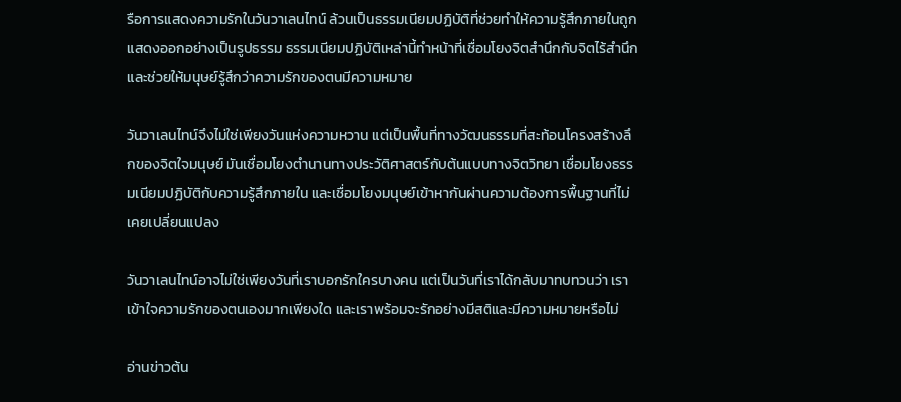รือการแสดงความรักในวันวาเลนไทน์ ล้วนเป็นธรรมเนียมปฏิบัติที่ช่วยทำให้ความรู้สึกภายในถูกแสดงออกอย่างเป็นรูปธรรม ธรรมเนียมปฏิบัติเหล่านี้ทำหน้าที่เชื่อมโยงจิตสำนึกกับจิตไร้สำนึก และช่วยให้มนุษย์รู้สึกว่าความรักของตนมีความหมาย

วันวาเลนไทน์จึงไม่ใช่เพียงวันแห่งความหวาน แต่เป็นพื้นที่ทางวัฒนธรรมที่สะท้อนโครงสร้างลึกของจิตใจมนุษย์ มันเชื่อมโยงตำนานทางประวัติศาสตร์กับต้นแบบทางจิตวิทยา เชื่อมโยงธรรมเนียมปฏิบัติกับความรู้สึกภายใน และเชื่อมโยงมนุษย์เข้าหากันผ่านความต้องการพื้นฐานที่ไม่เคยเปลี่ยนแปลง

วันวาเลนไทน์อาจไม่ใช่เพียงวันที่เราบอกรักใครบางคน แต่เป็นวันที่เราได้กลับมาทบทวนว่า เราเข้าใจความรักของตนเองมากเพียงใด และเราพร้อมจะรักอย่างมีสติและมีความหมายหรือไม่

อ่านข่าวต้น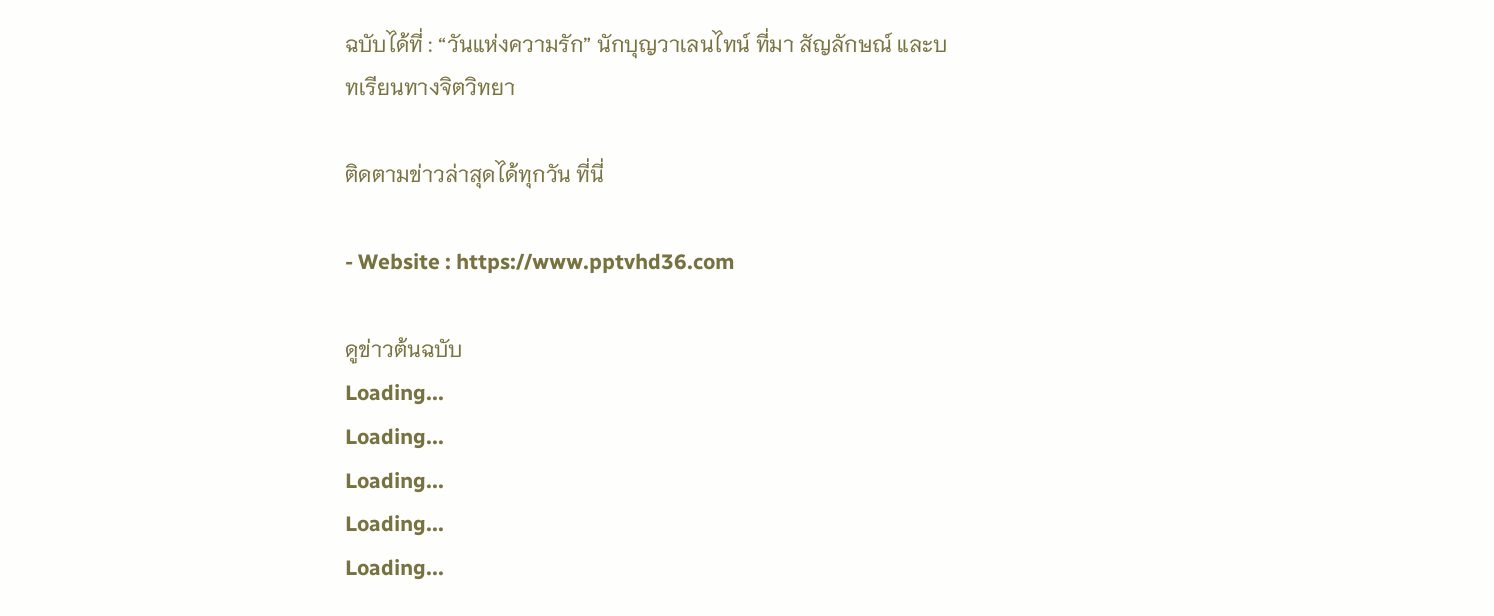ฉบับได้ที่ : “วันแห่งความรัก” นักบุญวาเลนไทน์ ที่มา สัญลักษณ์ และบทเรียนทางจิตวิทยา

ติดตามข่าวล่าสุดได้ทุกวัน ที่นี่

- Website : https://www.pptvhd36.com

ดูข่าวต้นฉบับ
Loading...
Loading...
Loading...
Loading...
Loading...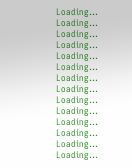Loading...
Loading...
Loading...
Loading...
Loading...
Loading...
Loading...
Loading...
Loading...
Loading...
Loading...
Loading...
Loading...
Loading...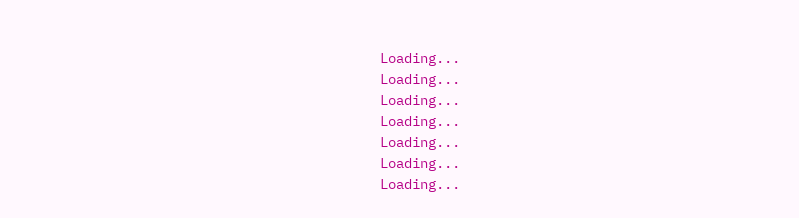Loading...
Loading...
Loading...
Loading...
Loading...
Loading...
Loading...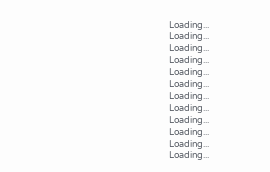Loading...
Loading...
Loading...
Loading...
Loading...
Loading...
Loading...
Loading...
Loading...
Loading...
Loading...
Loading...